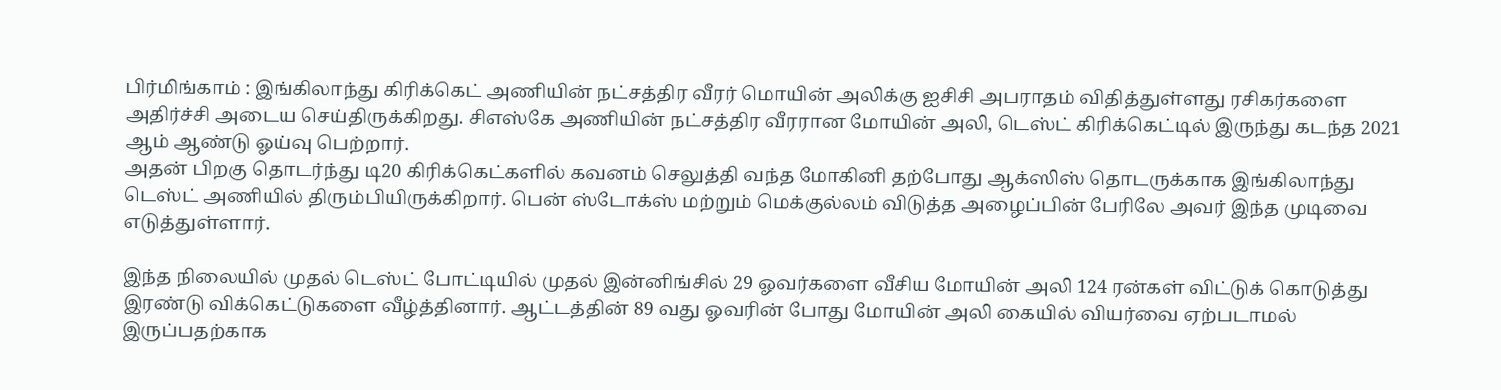பிர்மிங்காம் : இங்கிலாந்து கிரிக்கெட் அணியின் நட்சத்திர வீரர் மொயின் அலிக்கு ஐசிசி அபராதம் விதித்துள்ளது ரசிகர்களை அதிர்ச்சி அடைய செய்திருக்கிறது. சிஎஸ்கே அணியின் நட்சத்திர வீரரான மோயின் அலி, டெஸ்ட் கிரிக்கெட்டில் இருந்து கடந்த 2021 ஆம் ஆண்டு ஓய்வு பெற்றார்.
அதன் பிறகு தொடர்ந்து டி20 கிரிக்கெட்களில் கவனம் செலுத்தி வந்த மோகினி தற்போது ஆக்ஸிஸ் தொடருக்காக இங்கிலாந்து டெஸ்ட் அணியில் திரும்பியிருக்கிறார். பென் ஸ்டோக்ஸ் மற்றும் மெக்குல்லம் விடுத்த அழைப்பின் பேரிலே அவர் இந்த முடிவை எடுத்துள்ளார்.

இந்த நிலையில் முதல் டெஸ்ட் போட்டியில் முதல் இன்னிங்சில் 29 ஓவர்களை வீசிய மோயின் அலி 124 ரன்கள் விட்டுக் கொடுத்து இரண்டு விக்கெட்டுகளை வீழ்த்தினார். ஆட்டத்தின் 89 வது ஓவரின் போது மோயின் அலி கையில் வியர்வை ஏற்படாமல் இருப்பதற்காக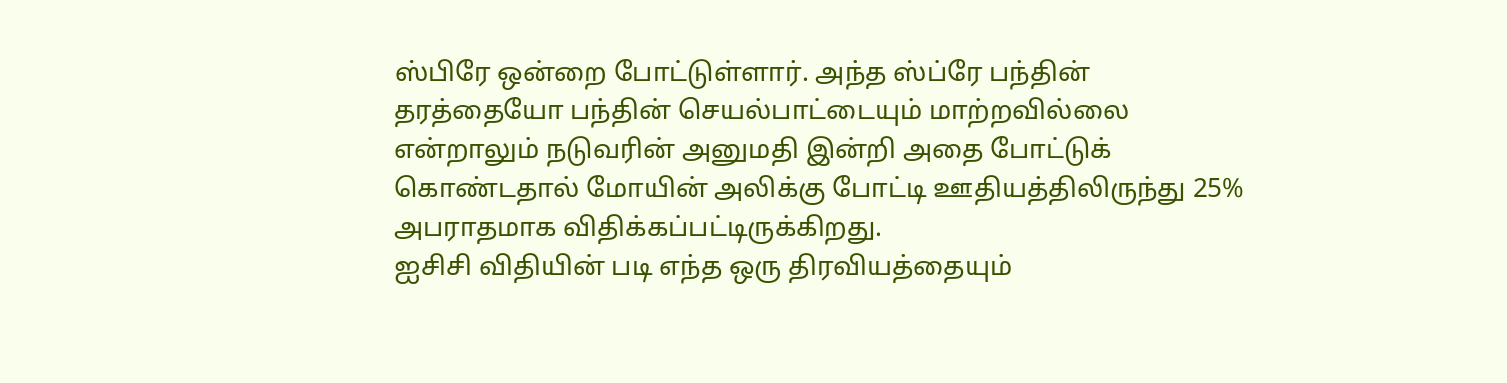ஸ்பிரே ஒன்றை போட்டுள்ளார். அந்த ஸ்ப்ரே பந்தின் தரத்தையோ பந்தின் செயல்பாட்டையும் மாற்றவில்லை என்றாலும் நடுவரின் அனுமதி இன்றி அதை போட்டுக் கொண்டதால் மோயின் அலிக்கு போட்டி ஊதியத்திலிருந்து 25% அபராதமாக விதிக்கப்பட்டிருக்கிறது.
ஐசிசி விதியின் படி எந்த ஒரு திரவியத்தையும்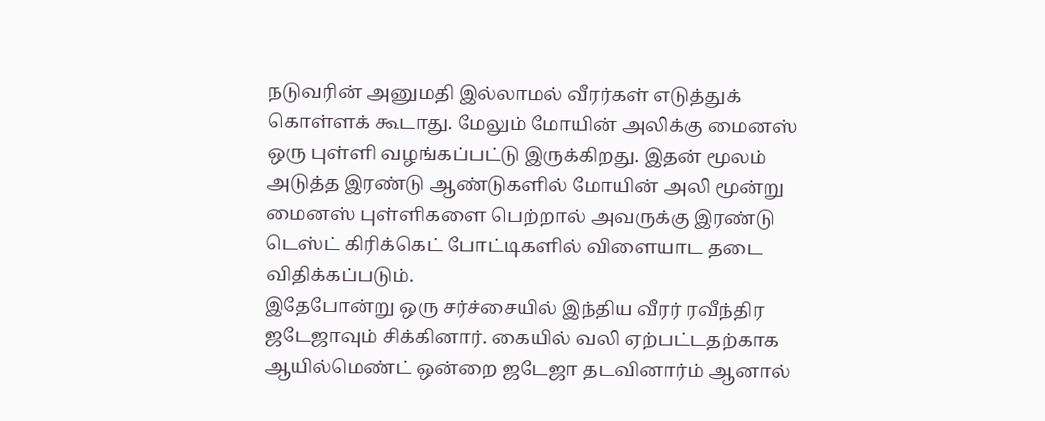நடுவரின் அனுமதி இல்லாமல் வீரர்கள் எடுத்துக் கொள்ளக் கூடாது. மேலும் மோயின் அலிக்கு மைனஸ் ஒரு புள்ளி வழங்கப்பட்டு இருக்கிறது. இதன் மூலம் அடுத்த இரண்டு ஆண்டுகளில் மோயின் அலி மூன்று மைனஸ் புள்ளிகளை பெற்றால் அவருக்கு இரண்டு டெஸ்ட் கிரிக்கெட் போட்டிகளில் விளையாட தடை விதிக்கப்படும்.
இதேபோன்று ஒரு சர்ச்சையில் இந்திய வீரர் ரவீந்திர ஜடேஜாவும் சிக்கினார். கையில் வலி ஏற்பட்டதற்காக ஆயில்மெண்ட் ஒன்றை ஜடேஜா தடவினார்ம் ஆனால்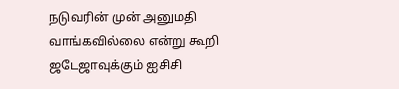நடுவரின் முன் அனுமதி வாங்கவில்லை என்று கூறி ஜடேஜாவுக்கும் ஐசிசி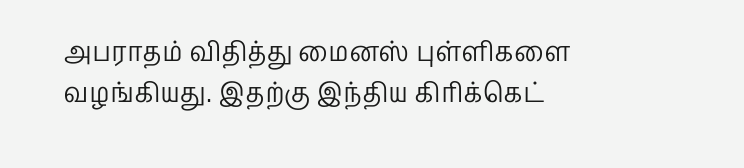அபராதம் விதித்து மைனஸ் புள்ளிகளை வழங்கியது. இதற்கு இந்திய கிரிக்கெட்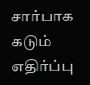சார்பாக கடும் எதிர்ப்பு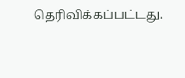தெரிவிக்கப்பட்டது.